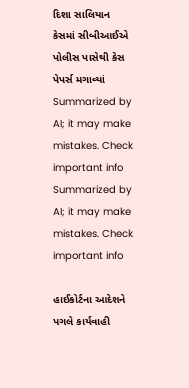દિશા સાલિયાન કેસમાં સીબીઆઈએ પોલીસ પાસેથી કેસ પેપર્સ મગાવ્યાં
Summarized by AI; it may make mistakes. Check important info
Summarized by AI; it may make mistakes. Check important info

હાઈકોર્ટના આદેશને પગલે કાર્યવાહી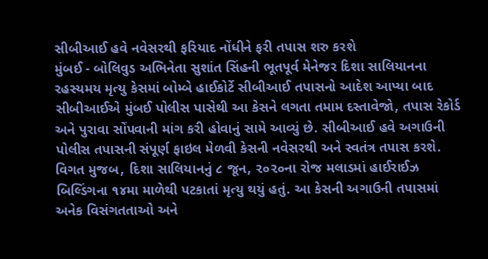સીબીઆઈ હવે નવેસરથી ફરિયાદ નોંધીને ફરી તપાસ શરુ કરશે
મુંબઈ - બોલિવુડ અભિનેતા સુશાંત સિંહની ભૂતપૂર્વ મેનેજર દિશા સાલિયાનના રહસ્યમય મૃત્યુ કેસમાં બોમ્બે હાઈકોર્ટે સીબીઆઈ તપાસનો આદેશ આપ્યા બાદ સીબીઆઈએ મુંબઈ પોલીસ પાસેથી આ કેસને લગતા તમામ દસ્તાવેજો, તપાસ રેકોર્ડ અને પુરાવા સોંપવાની માંગ કરી હોવાનું સામે આવ્યું છે. સીબીઆઈ હવે અગાઉની પોલીસ તપાસની સંપૂર્ણ ફાઇલ મેળવી કેસની નવેસરથી અને સ્વતંત્ર તપાસ કરશે.
વિગત મુજબ, દિશા સાલિયાનનું ૮ જૂન, ૨૦૨૦ના રોજ મલાડમાં હાઈરાઈઝ બિલ્ડિંગના ૧૪મા માળેથી પટકાતાં મૃત્યુ થયું હતું. આ કેસની અગાઉની તપાસમાં અનેક વિસંગતતાઓ અને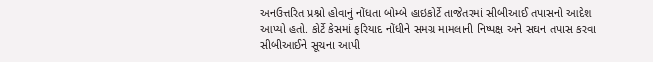અનઉત્તરિત પ્રશ્નો હોવાનું નોંધતા બોમ્બે હાઇકોર્ટે તાજેતરમાં સીબીઆઈ તપાસનો આદેશ આપ્યો હતો. કોર્ટે કેસમાં ફરિયાદ નોંધીને સમગ્ર મામલાની નિષ્પક્ષ અને સઘન તપાસ કરવા સીબીઆઈને સૂચના આપી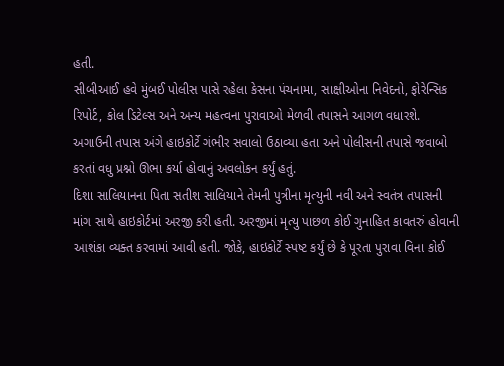હતી.
સીબીઆઈ હવે મુંબઈ પોલીસ પાસે રહેલા કેસના પંચનામા, સાક્ષીઓના નિવેદનો, ફોરેન્સિક રિપોર્ટ, કોલ ડિટેલ્સ અને અન્ય મહત્વના પુરાવાઓ મેળવી તપાસને આગળ વધારશે. અગાઉની તપાસ અંગે હાઇકોર્ટે ગંભીર સવાલો ઉઠાવ્યા હતા અને પોલીસની તપાસે જવાબો કરતાં વધુ પ્રશ્નો ઊભા કર્યા હોવાનું અવલોકન કર્યું હતું.
દિશા સાલિયાનના પિતા સતીશ સાલિયાને તેમની પુત્રીના મૃત્યુની નવી અને સ્વતંત્ર તપાસની માંગ સાથે હાઇકોર્ટમાં અરજી કરી હતી. અરજીમાં મૃત્યુ પાછળ કોઈ ગુનાહિત કાવતરું હોવાની આશંકા વ્યક્ત કરવામાં આવી હતી. જોકે, હાઇકોર્ટે સ્પષ્ટ કર્યું છે કે પૂરતા પુરાવા વિના કોઈ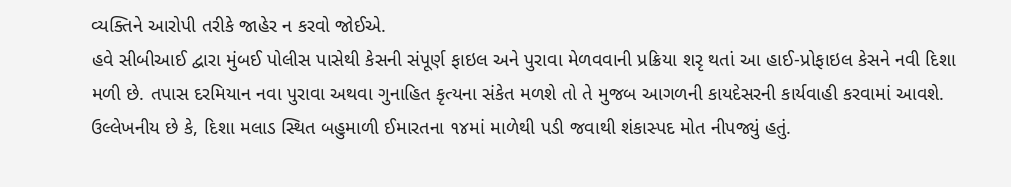વ્યક્તિને આરોપી તરીકે જાહેર ન કરવો જોઈએ.
હવે સીબીઆઈ દ્વારા મુંબઈ પોલીસ પાસેથી કેસની સંપૂર્ણ ફાઇલ અને પુરાવા મેળવવાની પ્રક્રિયા શરૃ થતાં આ હાઈ-પ્રોફાઇલ કેસને નવી દિશા મળી છે. તપાસ દરમિયાન નવા પુરાવા અથવા ગુનાહિત કૃત્યના સંકેત મળશે તો તે મુજબ આગળની કાયદેસરની કાર્યવાહી કરવામાં આવશે.
ઉલ્લેખનીય છે કે, દિશા મલાડ સ્થિત બહુમાળી ઈમારતના ૧૪માં માળેથી પડી જવાથી શંકાસ્પદ મોત નીપજ્યું હતું.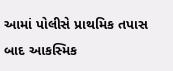આમાં પોલીસે પ્રાથમિક તપાસ બાદ આકસ્મિક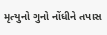મૃત્યુનો ગુનો નોંધીને તપાસ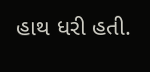હાથ ધરી હતી.